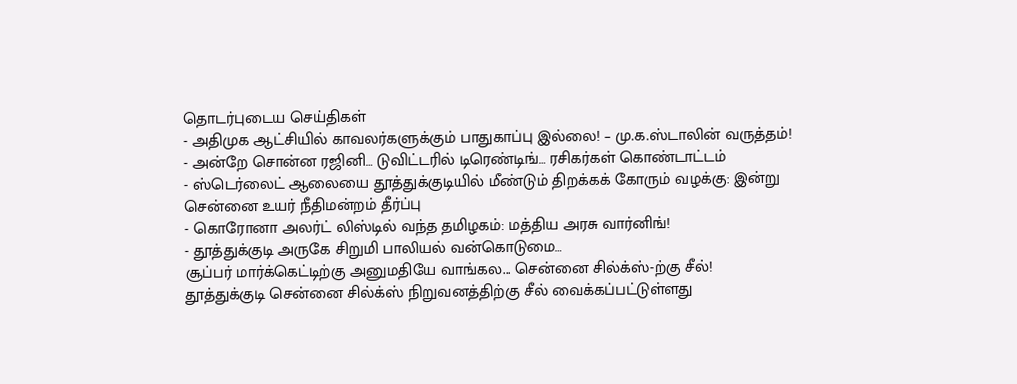தொடர்புடைய செய்திகள்
- அதிமுக ஆட்சியில் காவலர்களுக்கும் பாதுகாப்பு இல்லை! – மு.க.ஸ்டாலின் வருத்தம்!
- அன்றே சொன்ன ரஜினி… டுவிட்டரில் டிரெண்டிங்… ரசிகர்கள் கொண்டாட்டம்
- ஸ்டெர்லைட் ஆலையை தூத்துக்குடியில் மீண்டும் திறக்கக் கோரும் வழக்கு: இன்று சென்னை உயர் நீதிமன்றம் தீர்ப்பு
- கொரோனா அலர்ட் லிஸ்டில் வந்த தமிழகம்: மத்திய அரசு வார்னிங்!
- தூத்துக்குடி அருகே சிறுமி பாலியல் வன்கொடுமை…
சூப்பர் மார்க்கெட்டிற்கு அனுமதியே வாங்கல... சென்னை சில்க்ஸ்-ற்கு சீல்!
தூத்துக்குடி சென்னை சில்க்ஸ் நிறுவனத்திற்கு சீல் வைக்கப்பட்டுள்ளது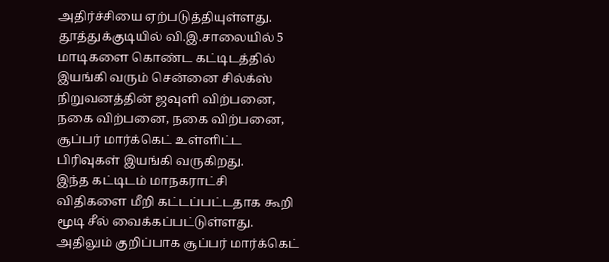அதிர்ச்சியை ஏற்படுத்தியுள்ளது.
தூத்துக்குடியில் வி.இ.சாலையில் 5 மாடிகளை கொண்ட கட்டிடத்தில் இயங்கி வரும் சென்னை சில்க்ஸ் நிறுவனத்தின் ஜவுளி விற்பனை, நகை விற்பனை, நகை விற்பனை, சூப்பர் மார்க்கெட் உள்ளிட்ட பிரிவுகள் இயங்கி வருகிறது.
இந்த கட்டிடம் மாநகராட்சி விதிகளை மீறி கட்டப்பட்டதாக கூறி மூடி சீல் வைக்கப்பட்டுள்ளது. அதிலும் குறிப்பாக சூப்பர் மார்க்கெட்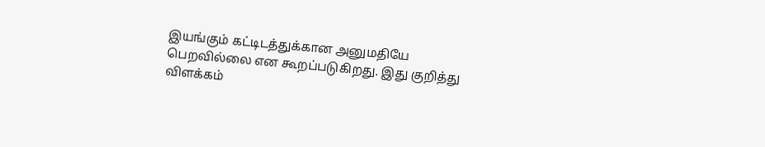இயங்கும் கட்டிடத்துக்கான அனுமதியே பெறவில்லை என கூறப்படுகிறது. இது குறித்து விளக்கம்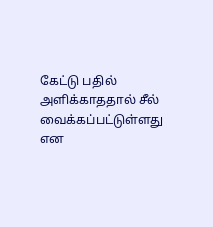கேட்டு பதில் அளிக்காததால் சீல் வைக்கப்பட்டுள்ளது என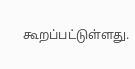கூறப்பட்டுள்ளது.